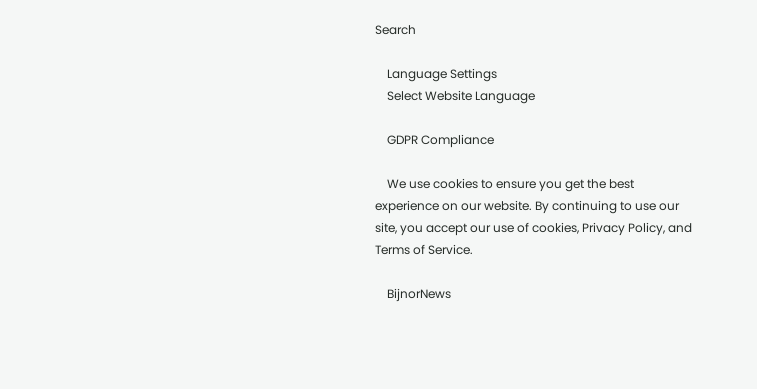Search

    Language Settings
    Select Website Language

    GDPR Compliance

    We use cookies to ensure you get the best experience on our website. By continuing to use our site, you accept our use of cookies, Privacy Policy, and Terms of Service.

    BijnorNews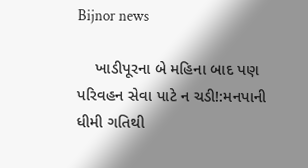Bijnor news

    ખાડીપૂરના બે મહિના બાદ પણ પરિવહન સેવા પાટે ન ચડી!:મનપાની ધીમી ગતિથી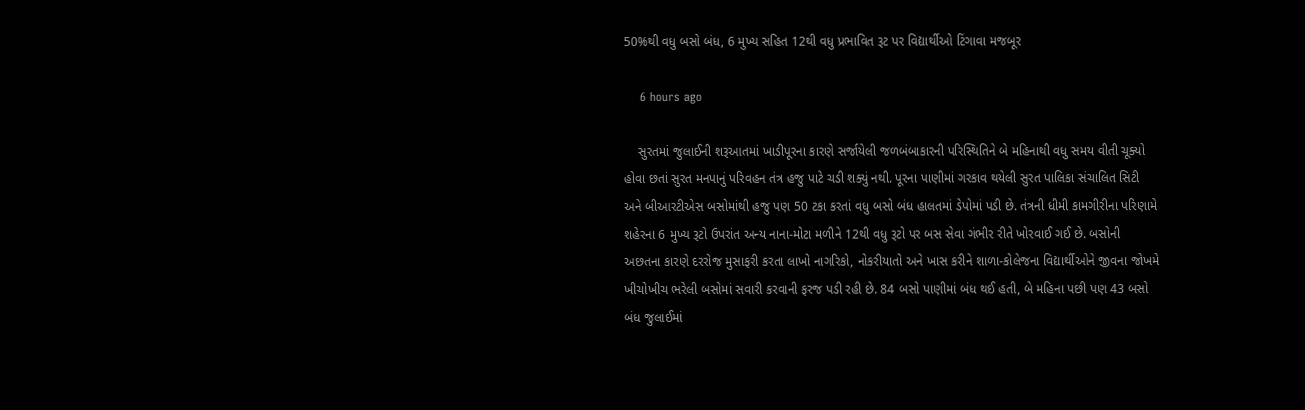50%થી વધુ બસો બંધ, 6 મુખ્ય સહિત 12થી વધુ પ્રભાવિત રૂટ પર વિદ્યાર્થીઓ ટિંગાવા મજબૂર

    6 hours ago

    સુરતમાં જુલાઈની શરૂઆતમાં ખાડીપૂરના કારણે સર્જાયેલી જળબંબાકારની પરિસ્થિતિને બે મહિનાથી વધુ સમય વીતી ચૂક્યો હોવા છતાં સુરત મનપાનું પરિવહન તંત્ર હજુ પાટે ચડી શક્યું નથી. પૂરના પાણીમાં ગરકાવ થયેલી સુરત પાલિકા સંચાલિત સિટી અને બીઆરટીએસ બસોમાંથી હજુ પણ 50 ટકા કરતાં વધુ બસો બંધ હાલતમાં ડેપોમાં પડી છે. તંત્રની ધીમી કામગીરીના પરિણામે શહેરના 6 મુખ્ય રૂટો ઉપરાંત અન્ય નાના-મોટા મળીને 12થી વધુ રૂટો પર બસ સેવા ગંભીર રીતે ખોરવાઈ ગઈ છે. બસોની અછતના કારણે દરરોજ મુસાફરી કરતા લાખો નાગરિકો, નોકરીયાતો અને ખાસ કરીને શાળા-કોલેજના વિદ્યાર્થીઓને જીવના જોખમે ખીચોખીચ ભરેલી બસોમાં સવારી કરવાની ફરજ પડી રહી છે. 84 બસો પાણીમાં બંધ થઈ હતી, બે મહિના પછી પણ 43 બસો બંધ જુલાઈમાં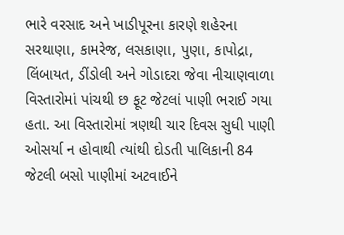ભારે વરસાદ અને ખાડીપૂરના કારણે શહેરના સરથાણા, કામરેજ, લસકાણા, પુણા, કાપોદ્રા, લિંબાયત, ડીંડોલી અને ગોડાદરા જેવા નીચાણવાળા વિસ્તારોમાં પાંચથી છ ફૂટ જેટલાં પાણી ભરાઈ ગયા હતા. આ વિસ્તારોમાં ત્રણથી ચાર દિવસ સુધી પાણી ઓસર્યા ન હોવાથી ત્યાંથી દોડતી પાલિકાની 84 જેટલી બસો પાણીમાં અટવાઈને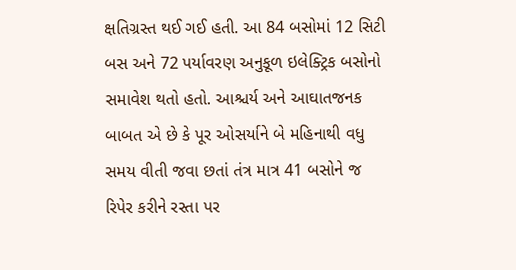ક્ષતિગ્રસ્ત થઈ ગઈ હતી. આ 84 બસોમાં 12 સિટી બસ અને 72 પર્યાવરણ અનુકૂળ ઇલેક્ટ્રિક બસોનો સમાવેશ થતો હતો. આશ્ચર્ય અને આઘાતજનક બાબત એ છે કે પૂર ઓસર્યાને બે મહિનાથી વધુ સમય વીતી જવા છતાં તંત્ર માત્ર 41 બસોને જ રિપેર કરીને રસ્તા પર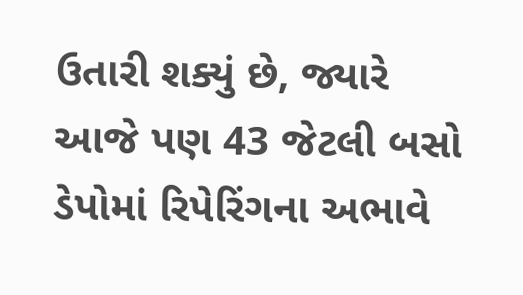ઉતારી શક્યું છે, જ્યારે આજે પણ 43 જેટલી બસો ડેપોમાં રિપેરિંગના અભાવે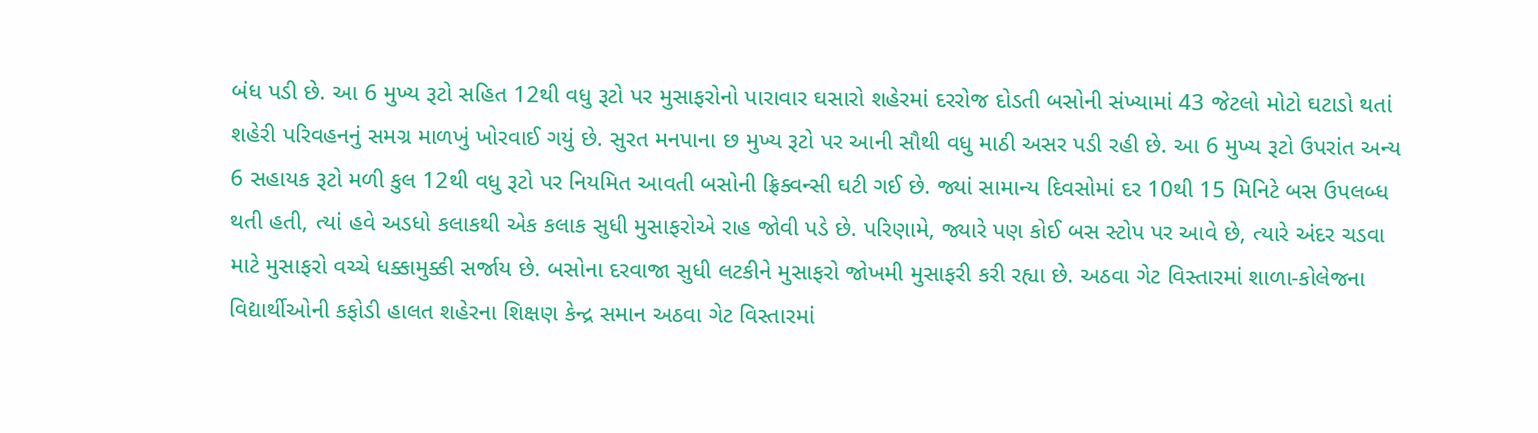બંધ પડી છે. આ 6 મુખ્ય રૂટો સહિત 12થી વધુ રૂટો પર મુસાફરોનો પારાવાર ઘસારો શહેરમાં દરરોજ દોડતી બસોની સંખ્યામાં 43 જેટલો મોટો ઘટાડો થતાં શહેરી પરિવહનનું સમગ્ર માળખું ખોરવાઈ ગયું છે. સુરત મનપાના છ મુખ્ય રૂટો પર આની સૌથી વધુ માઠી અસર પડી રહી છે. આ 6 મુખ્ય રૂટો ઉપરાંત અન્ય 6 સહાયક રૂટો મળી કુલ 12થી વધુ રૂટો પર નિયમિત આવતી બસોની ફ્રિક્વન્સી ઘટી ગઈ છે. જ્યાં સામાન્ય દિવસોમાં દર 10થી 15 મિનિટે બસ ઉપલબ્ધ થતી હતી, ત્યાં હવે અડધો કલાકથી એક કલાક સુધી મુસાફરોએ રાહ જોવી પડે છે. પરિણામે, જ્યારે પણ કોઈ બસ સ્ટોપ પર આવે છે, ત્યારે અંદર ચડવા માટે મુસાફરો વચ્ચે ધક્કામુક્કી સર્જાય છે. બસોના દરવાજા સુધી લટકીને મુસાફરો જોખમી મુસાફરી કરી રહ્યા છે. અઠવા ગેટ વિસ્તારમાં શાળા-કોલેજના વિદ્યાર્થીઓની કફોડી હાલત શહેરના શિક્ષણ કેન્દ્ર સમાન અઠવા ગેટ વિસ્તારમાં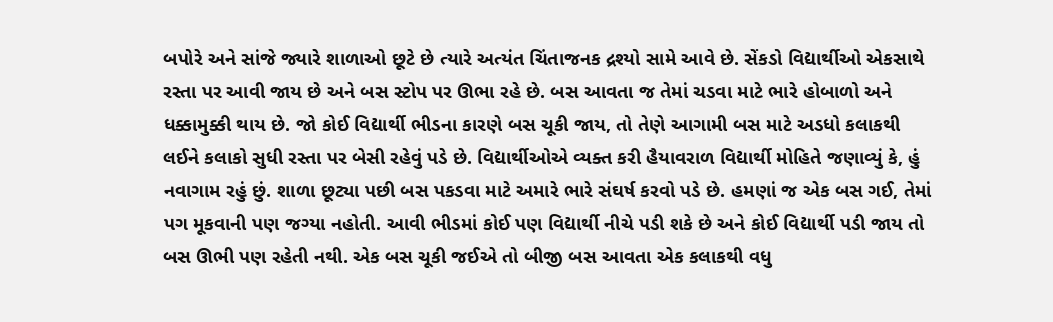બપોરે અને સાંજે જ્યારે શાળાઓ છૂટે છે ત્યારે અત્યંત ચિંતાજનક દ્રશ્યો સામે આવે છે. સેંકડો વિદ્યાર્થીઓ એકસાથે રસ્તા પર આવી જાય છે અને બસ સ્ટોપ પર ઊભા રહે છે. બસ આવતા જ તેમાં ચડવા માટે ભારે હોબાળો અને ધક્કામુક્કી થાય છે. જો કોઈ વિદ્યાર્થી ભીડના કારણે બસ ચૂકી જાય, તો તેણે આગામી બસ માટે અડધો કલાકથી લઈને કલાકો સુધી રસ્તા પર બેસી રહેવું પડે છે. વિદ્યાર્થીઓએ વ્યક્ત કરી હૈયાવરાળ વિદ્યાર્થી મોહિતે જણાવ્યું કે, હું નવાગામ રહું છું. શાળા છૂટ્યા પછી બસ પકડવા માટે અમારે ભારે સંઘર્ષ કરવો પડે છે. હમણાં જ એક બસ ગઈ, તેમાં પગ મૂકવાની પણ જગ્યા નહોતી. આવી ભીડમાં કોઈ પણ વિદ્યાર્થી નીચે પડી શકે છે અને કોઈ વિદ્યાર્થી પડી જાય તો બસ ઊભી પણ રહેતી નથી. એક બસ ચૂકી જઈએ તો બીજી બસ આવતા એક કલાકથી વધુ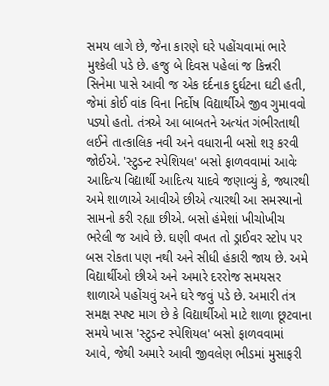સમય લાગે છે, જેના કારણે ઘરે પહોંચવામાં ભારે મુશ્કેલી પડે છે. હજુ બે દિવસ પહેલાં જ કિન્નરી સિનેમા પાસે આવી જ એક દર્દનાક દુર્ઘટના ઘટી હતી, જેમાં કોઈ વાંક વિના નિર્દોષ વિદ્યાર્થીએ જીવ ગુમાવવો પડ્યો હતો. તંત્રએ આ બાબતને અત્યંત ગંભીરતાથી લઈને તાત્કાલિક નવી અને વધારાની બસો શરૂ કરવી જોઈએ. 'સ્ટુડન્ટ સ્પેશિયલ' બસો ફાળવવામાં આવેઃ આદિત્ય વિદ્યાર્થી આદિત્ય યાદવે જણાવ્યું કે, જ્યારથી અમે શાળાએ આવીએ છીએ ત્યારથી આ સમસ્યાનો સામનો કરી રહ્યા છીએ. બસો હંમેશાં ખીચોખીચ ભરેલી જ આવે છે. ઘણી વખત તો ડ્રાઈવર સ્ટોપ પર બસ રોકતા પણ નથી અને સીધી હંકારી જાય છે. અમે વિદ્યાર્થીઓ છીએ અને અમારે દરરોજ સમયસર શાળાએ પહોંચવું અને ઘરે જવું પડે છે. અમારી તંત્ર સમક્ષ સ્પષ્ટ માગ છે કે વિદ્યાર્થીઓ માટે શાળા છૂટવાના સમયે ખાસ 'સ્ટુડન્ટ સ્પેશિયલ' બસો ફાળવવામાં આવે, જેથી અમારે આવી જીવલેણ ભીડમાં મુસાફરી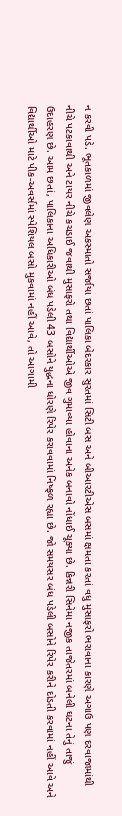ન કરવી પડે. ભૂતકાળમાં જીવલેણ અકસ્માતો સર્જાયા છતાં પાલિકા બેદરકાર સુરતમાં સિટી બસ અને બીઆરટીએસ બસમાં ક્ષમતા કરતાં વધુ મુસાફરો ભરાવાના કારણે અગાઉ પણ દરવાજામાંથી નીચે પટકાવાથી અને ટાયર નીચે કચડાઈ જવાથી મુસાફરો તથા વિદ્યાર્થીઓએ જીવ ગુમાવ્યા હોવાના અનેક બનાવો નોંધાઈ ચૂક્યા છે. કિન્નરી સિનેમા નજીક તાજેતરમાં બનેલી ઘટના તેનું તાજું ઉદાહરણ છે. આમ છતાં, પાલિકાના અધિકારીઓ બંધ પડેલી 43 બસોને યુદ્ધના ધોરણે રિપેર કરાવવામાં નિષ્ફળ રહ્યા છે. જો સમયસર બંધ પડેલી બસોને રિપેર કરીને દોડતી કરવામાં નહીં આવે અને વિદ્યાર્થીઓ માટે પીક-અવર્સમાં સ્પેશિયલ બસો મુકવામાં નહીં આવે, તો આગામી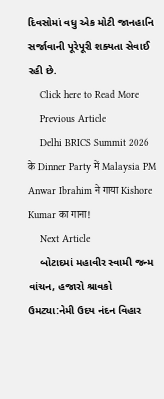દિવસોમાં વધુ એક મોટી જાનહાનિ સર્જાવાની પૂરેપૂરી શક્યતા સેવાઈ રહી છે.
    Click here to Read More
    Previous Article
    Delhi BRICS Summit 2026 के Dinner Party में Malaysia PM Anwar Ibrahim ने गाया Kishore Kumar का गाना!
    Next Article
    બોટાદમાં મહાવીર સ્વામી જન્મ વાંચન, હજારો શ્રાવકો ઉમટ્યા:નેમી ઉદય નંદન વિહાર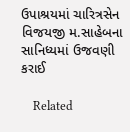ઉપાશ્રયમાં ચારિત્રસેન વિજયજી મ.સાહેબના સાનિધ્યમાં ઉજવણી કરાઈ

    Related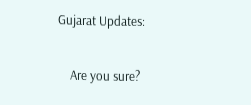Gujarat Updates:

    Are you sure?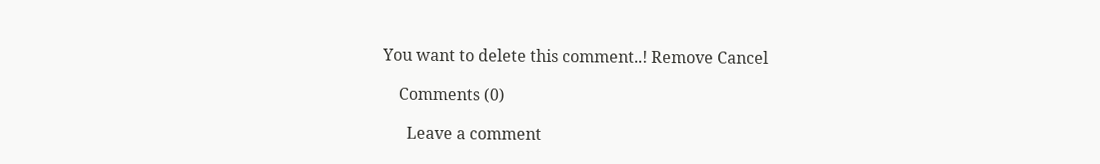You want to delete this comment..! Remove Cancel

    Comments (0)

      Leave a comment